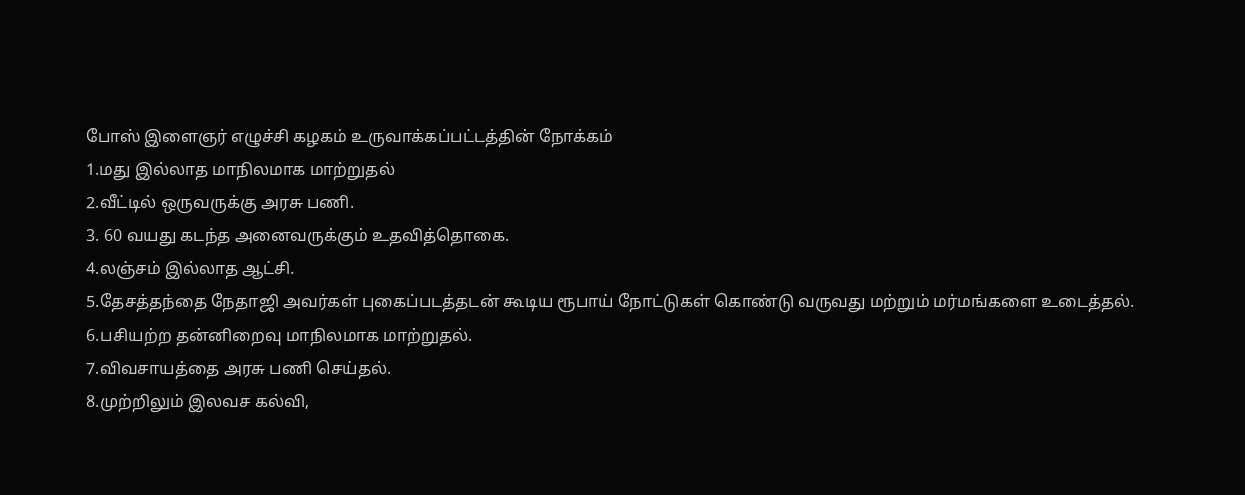போஸ் இளைஞர் எழுச்சி கழகம் உருவாக்கப்பட்டத்தின் நோக்கம்
1.மது இல்லாத மாநிலமாக மாற்றுதல்
2.வீட்டில் ஒருவருக்கு அரசு பணி.
3. 60 வயது கடந்த அனைவருக்கும் உதவித்தொகை.
4.லஞ்சம் இல்லாத ஆட்சி.
5.தேசத்தந்தை நேதாஜி அவர்கள் புகைப்படத்தடன் கூடிய ரூபாய் நோட்டுகள் கொண்டு வருவது மற்றும் மர்மங்களை உடைத்தல்.
6.பசியற்ற தன்னிறைவு மாநிலமாக மாற்றுதல்.
7.விவசாயத்தை அரசு பணி செய்தல்.
8.முற்றிலும் இலவச கல்வி,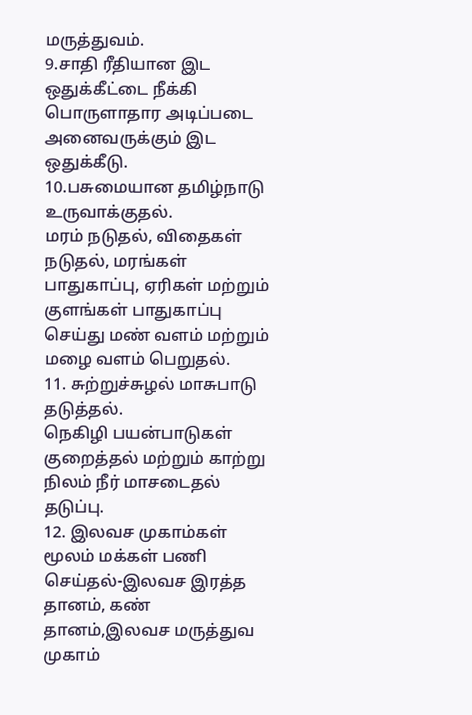மருத்துவம்.
9.சாதி ரீதியான இட ஒதுக்கீட்டை நீக்கி பொருளாதார அடிப்படை அனைவருக்கும் இட ஒதுக்கீடு.
10.பசுமையான தமிழ்நாடு உருவாக்குதல்.
மரம் நடுதல், விதைகள் நடுதல், மரங்கள் பாதுகாப்பு, ஏரிகள் மற்றும் குளங்கள் பாதுகாப்பு செய்து மண் வளம் மற்றும் மழை வளம் பெறுதல்.
11. சுற்றுச்சுழல் மாசுபாடு தடுத்தல்.
நெகிழி பயன்பாடுகள் குறைத்தல் மற்றும் காற்று நிலம் நீர் மாசடைதல் தடுப்பு.
12. இலவச முகாம்கள் மூலம் மக்கள் பணி செய்தல்-இலவச இரத்த தானம், கண் தானம்,இலவச மருத்துவ முகாம்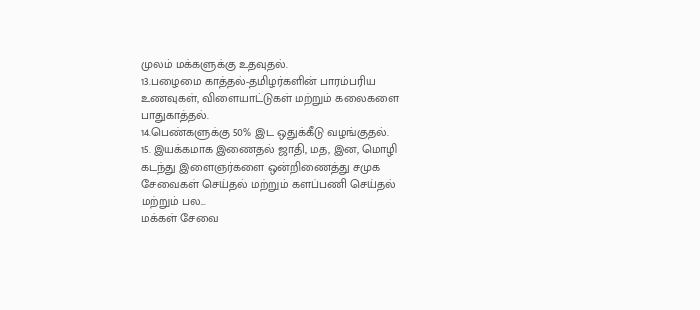முலம் மக்களுக்கு உதவுதல்.
13.பழைமை காத்தல்-தமிழர்களின் பாரம்பரிய உணவுகள், விளையாட்டுகள் மற்றும் கலைகளை பாதுகாத்தல்.
14.பெண்களுக்கு 50% இட ஒதுக்கீடு வழங்குதல்.
15. இயக்கமாக இணைதல் ஜாதி, மத, இன, மொழி கடந்து இளைஞர்களை ஒன்றிணைத்து சமுக சேவைகள் செய்தல் மற்றும் களப்பணி செய்தல்
மற்றும் பல...
மக்கள் சேவை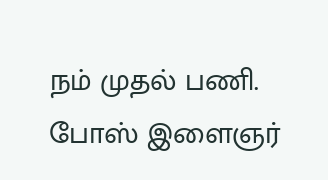நம் முதல் பணி.
போஸ் இளைஞர்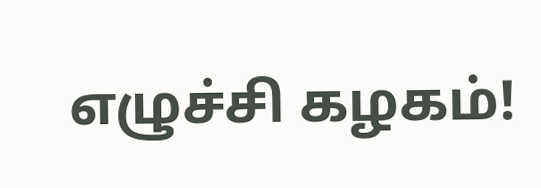எழுச்சி கழகம்!